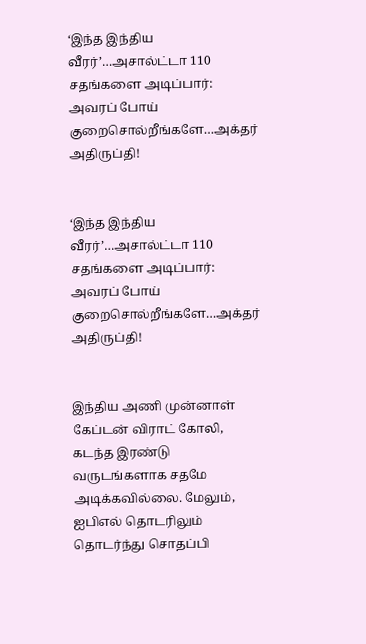‘இந்த இந்திய வீரர்’…அசால்ட்டா 110 சதங்களை அடிப்பார்: அவரப் போய் குறைசொல்றீங்களே…அக்தர் அதிருப்தி!


‘இந்த இந்திய வீரர்’…அசால்ட்டா 110 சதங்களை அடிப்பார்: அவரப் போய் குறைசொல்றீங்களே…அக்தர் அதிருப்தி!


இந்திய அணி முன்னாள் கேப்டன் விராட் கோலி, கடந்த இரண்டு வருடங்களாக சதமே அடிக்கவில்லை. மேலும், ஐபிஎல் தொடரிலும் தொடர்ந்து சொதப்பி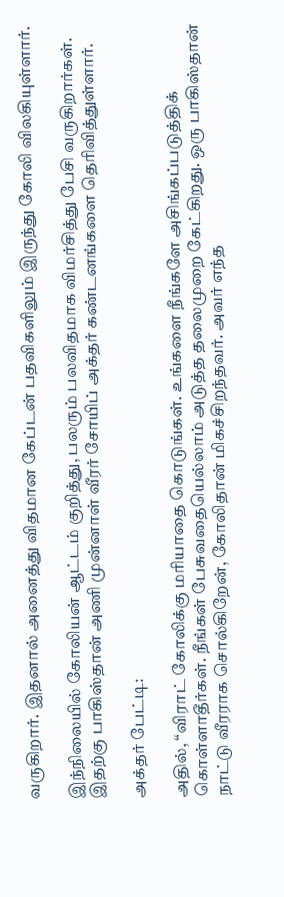வருகிறார். இதனால் அனைத்து விதமான கேப்டன் பதவிகளிலும் இருந்து கோலி விலகியுள்ளார்.

இந்நிலையில் கோலியன் ஆட்டம் குறித்து, பலரும் பலவிதமாக விமர்சித்து பேசி வருகிறார்கள். இதற்கு பாகிஸ்தான் அணி முன்னாள் வீரர் சோயிப் அக்தர் கண்டனங்களை தெரிவித்துள்ளார்.

அக்தர் பேட்டி:

அதில், “விராட் கோலிக்கு மரியாதை கொடுங்கள். உங்களை நீங்களே அசிங்கப்படுத்திக் கொள்ளாதீர்கள். நீங்கள் பேசுவதையெல்லாம் அடுத்த தலைமுறை கேட்கிறது. ஒரு பாகிஸ்தான் நாட்டு வீரராக சொல்கிறேன், கோலிதான் மிகச்சிறந்தவர். அவர் எந்த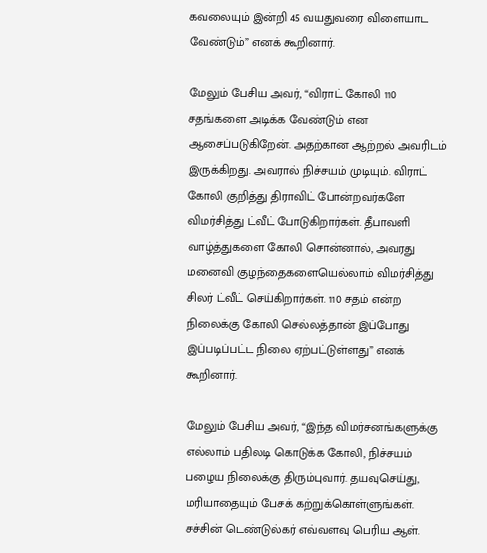கவலையும் இன்றி 45 வயதுவரை விளையாட வேண்டும்” எனக் கூறினார்.

மேலும் பேசிய அவர், “விராட் கோலி 110 சதங்களை அடிக்க வேண்டும் என ஆசைப்படுகிறேன். அதற்கான ஆற்றல் அவரிடம் இருக்கிறது. அவரால் நிச்சயம் முடியும். விராட் கோலி குறித்து திராவிட் போன்றவர்களே விமர்சித்து ட்வீட் போடுகிறார்கள். தீபாவளி வாழ்த்துகளை கோலி சொன்னால், அவரது மனைவி குழந்தைகளையெல்லாம் விமர்சித்து சிலர் ட்வீட் செய்கிறார்கள். 110 சதம் என்ற நிலைக்கு கோலி செல்லத்தான் இப்போது இப்படிப்பட்ட நிலை ஏற்பட்டுள்ளது” எனக் கூறினார்.

மேலும் பேசிய அவர், “இந்த விமர்சனங்களுக்கு எல்லாம் பதிலடி கொடுக்க கோலி, நிச்சயம் பழைய நிலைக்கு திரும்புவார். தயவுசெய்து, மரியாதையும் பேசக் கற்றுக்கொள்ளுங்கள். சச்சின் டெண்டுல்கர் எவ்வளவு பெரிய ஆள்.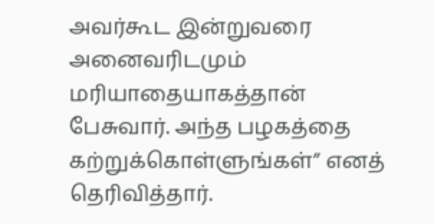அவர்கூட இன்றுவரை அனைவரிடமும் மரியாதையாகத்தான் பேசுவார். அந்த பழகத்தை கற்றுக்கொள்ளுங்கள்” எனத் தெரிவித்தார்.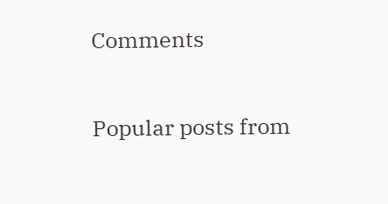Comments

Popular posts from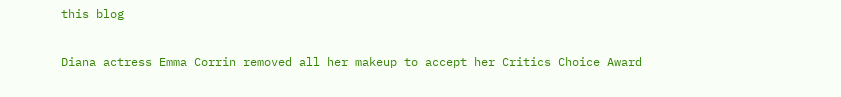this blog

Diana actress Emma Corrin removed all her makeup to accept her Critics Choice Award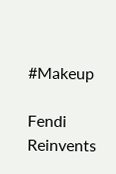#Makeup

Fendi Reinvents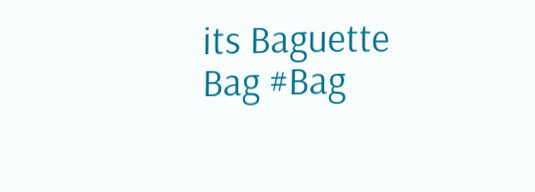its Baguette Bag #Bag